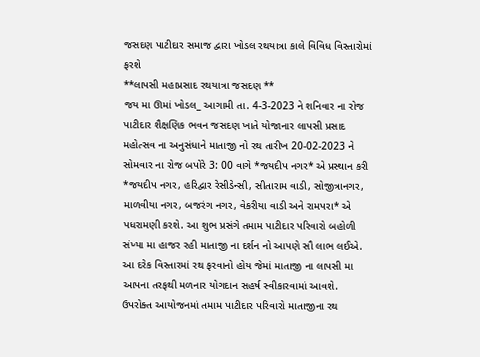જસદણ પાટીદાર સમાજ દ્વારા ખોડલ રથયાત્રા કાલે વિવિધ વિસ્તારોમાં ફરશે
**લાપસી મહાપ્રસાદ રથયાત્રા જસદણ **
જય મા ઊમાં ખોડલ_ આગામી તા. 4-3-2023 ને શનિવાર ના રોજ પાટીદાર શૈક્ષણિક ભવન જસદણ ખાતે યોજાનાર લાપસી પ્રસાદ મહોત્સવ ના અનુસંધાને માતાજી નો રથ તારીખ 20-02-2023 ને સોમવાર ના રોજ બપોરે 3: 00 વાગે *જયદીપ નગર* એ પ્રસ્થાન કરી *જયદીપ નગર, હરિદ્વાર રેસીડેન્સી, સીતારામ વાડી, સોજીત્રાનગર, માળવીયા નગર, બજરંગ નગર, વેકરીયા વાડી અને રામપરા* એ પધરામણી કરશે. આ શુભ પ્રસંગે તમામ પાટીદાર પરિવારો બહોળી સંખ્યા મા હાજર રહી માતાજી ના દર્શન નો આપણે સૌ લાભ લઈએ. આ દરેક વિસ્તારમાં રથ ફરવાનો હોય જેમાં માતાજી ના લાપસી મા આપના તરફથી મળનાર યોગદાન સહર્ષ સ્વીકારવામાં આવશે.
ઉપરોક્ત આયોજનમાં તમામ પાટીદાર પરિવારો માતાજીના રથ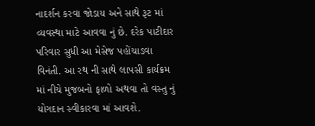નાદર્શન કરવા જોડાય અને સાથે રૂટ માં વ્યવસ્થા માટે આવવા નું છે. દરેક પાટીદાર પરિવાર સુધી આ મેસેજ પહોંચાડવા વિનંતી. આ રથ ની સાથે લાપસી કાર્યક્રમ માં નીચે મુજબનો ફાળો અથવા તો વસ્તુ નું યોગદાન સ્વીકારવા માં આવશે.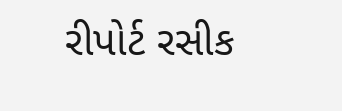રીપોર્ટ રસીક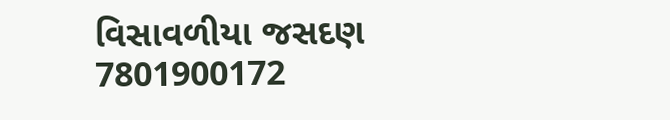વિસાવળીયા જસદણ 7801900172